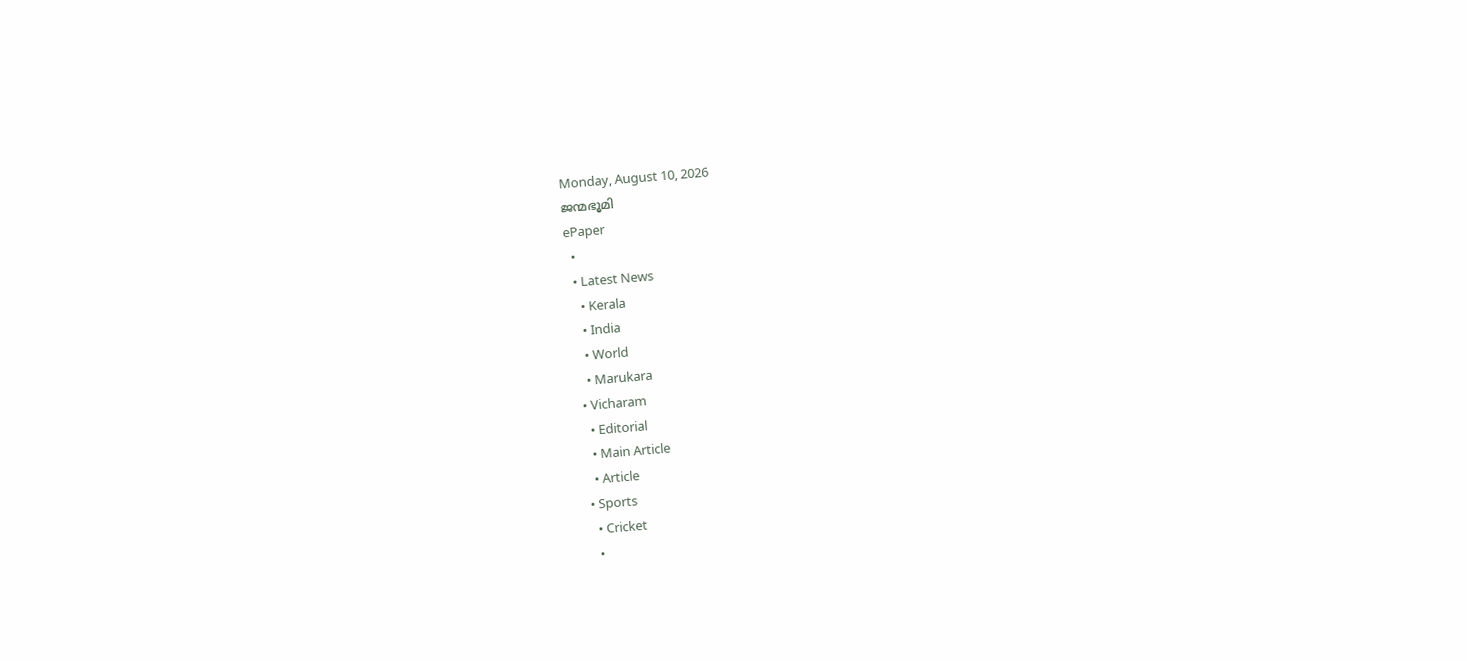Monday, August 10, 2026
ജന്മഭൂമി
ePaper
  •
  • Latest News
    • Kerala
    • India
    • World
    • Marukara
  • Vicharam
    • Editorial
    • Main Article
    • Article
  • Sports
    • Cricket
    •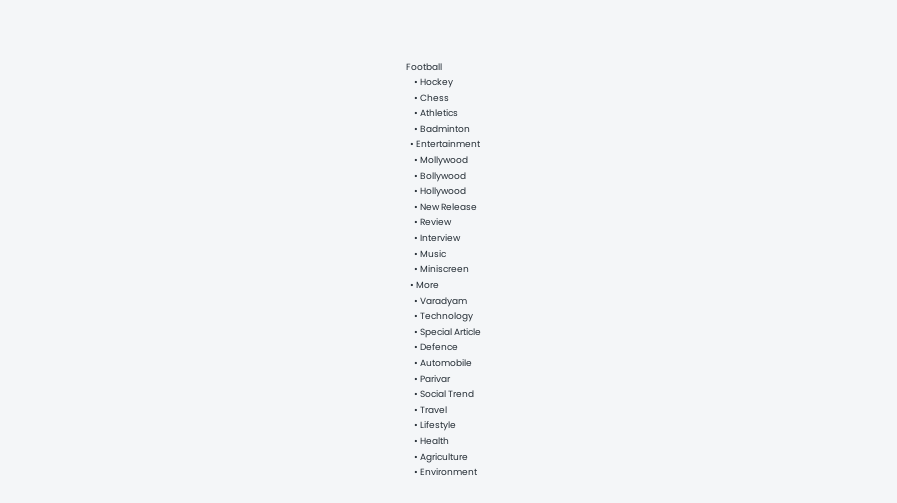Football
    • Hockey
    • Chess
    • Athletics
    • Badminton
  • Entertainment
    • Mollywood
    • Bollywood
    • Hollywood
    • New Release
    • Review
    • Interview
    • Music
    • Miniscreen
  • More
    • Varadyam
    • Technology
    • Special Article
    • Defence
    • Automobile
    • Parivar
    • Social Trend
    • Travel
    • Lifestyle
    • Health
    • Agriculture
    • Environment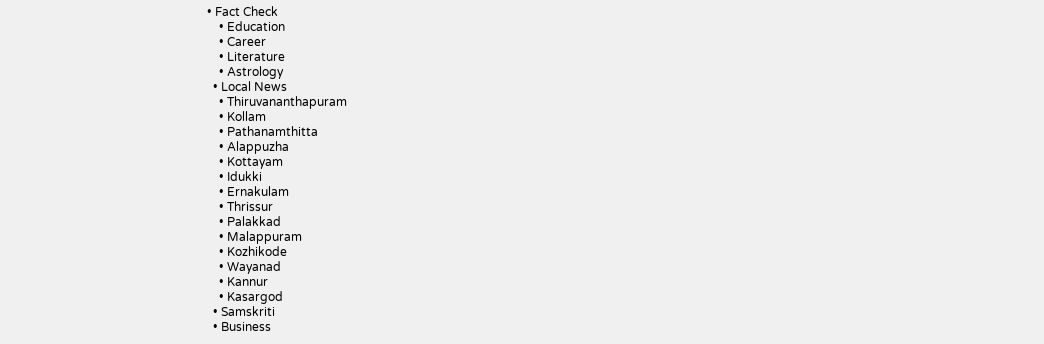• Fact Check
    • Education
    • Career
    • Literature
    • Astrology
  • Local News
    • Thiruvananthapuram
    • Kollam
    • Pathanamthitta
    • Alappuzha
    • Kottayam
    • Idukki
    • Ernakulam
    • Thrissur
    • Palakkad
    • Malappuram
    • Kozhikode
    • Wayanad
    • Kannur
    • Kasargod
  • Samskriti
  • Business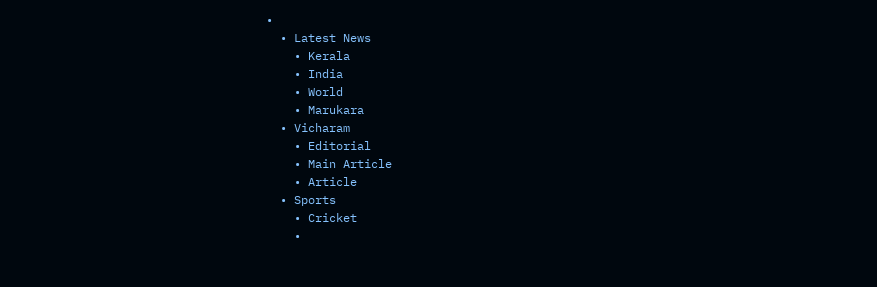•
  • Latest News
    • Kerala
    • India
    • World
    • Marukara
  • Vicharam
    • Editorial
    • Main Article
    • Article
  • Sports
    • Cricket
    •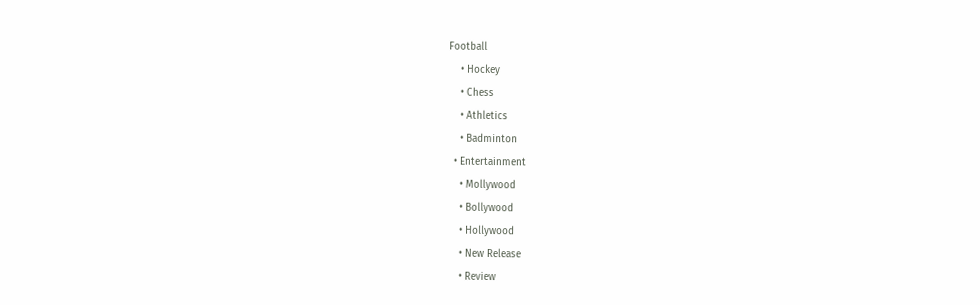Football
    • Hockey
    • Chess
    • Athletics
    • Badminton
  • Entertainment
    • Mollywood
    • Bollywood
    • Hollywood
    • New Release
    • Review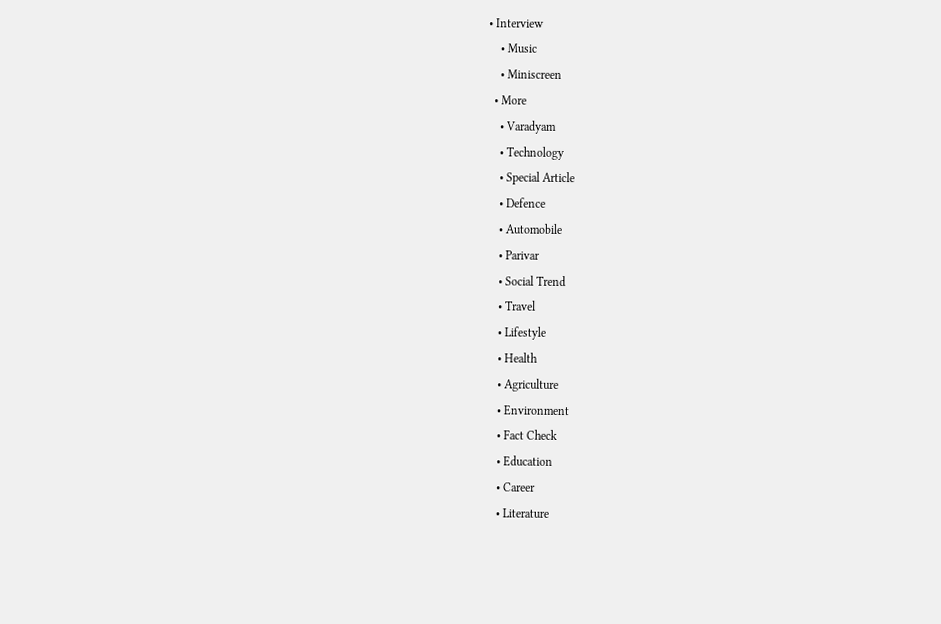• Interview
    • Music
    • Miniscreen
  • More
    • Varadyam
    • Technology
    • Special Article
    • Defence
    • Automobile
    • Parivar
    • Social Trend
    • Travel
    • Lifestyle
    • Health
    • Agriculture
    • Environment
    • Fact Check
    • Education
    • Career
    • Literature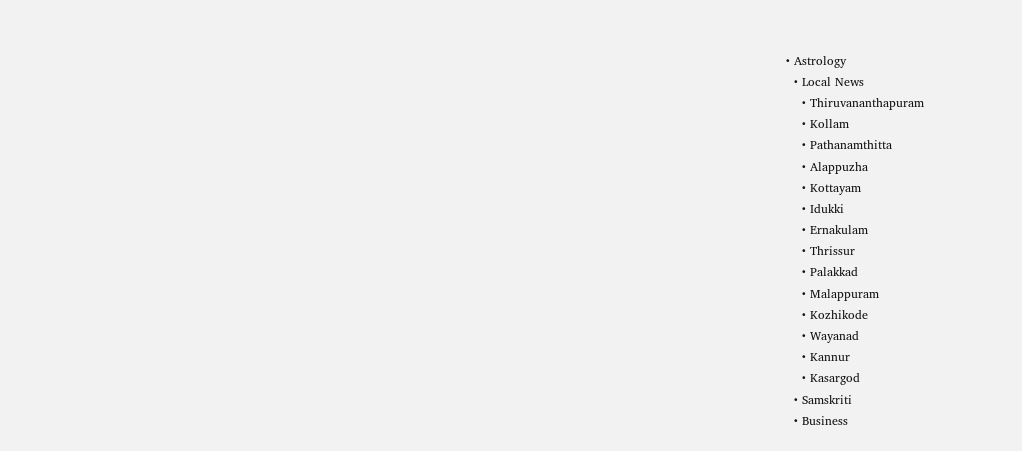• Astrology
  • Local News
    • Thiruvananthapuram
    • Kollam
    • Pathanamthitta
    • Alappuzha
    • Kottayam
    • Idukki
    • Ernakulam
    • Thrissur
    • Palakkad
    • Malappuram
    • Kozhikode
    • Wayanad
    • Kannur
    • Kasargod
  • Samskriti
  • Business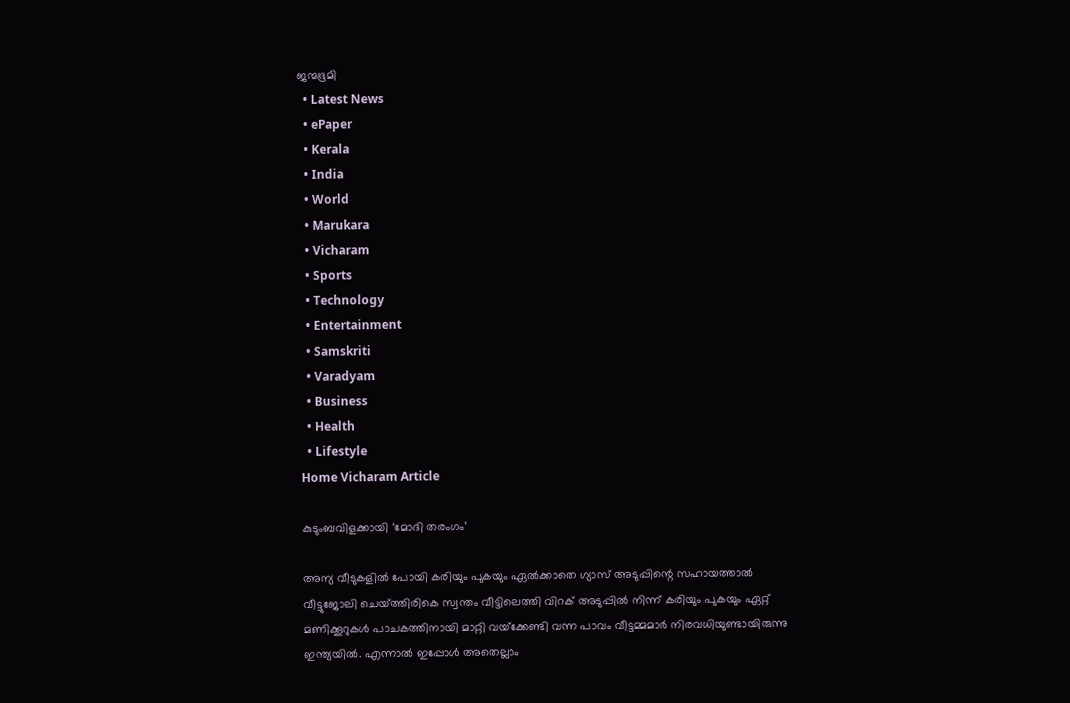ജന്മഭൂമി
  • Latest News
  • ePaper
  • Kerala
  • India
  • World
  • Marukara
  • Vicharam
  • Sports
  • Technology
  • Entertainment
  • Samskriti
  • Varadyam
  • Business
  • Health
  • Lifestyle
Home Vicharam Article

കുടുംബവിളക്കായി ‘മോദി തരംഗം’

അന്യ വീടുകളില്‍ പോയി കരിയും പുകയും ഏല്‍ക്കാതെ ഗ്യാസ് അടുപ്പിന്റെ സഹായത്താല്‍ വീട്ടുജോലി ചെയ്‌ത്തിരികെ സ്വന്തം വീട്ടിലെത്തി വിറക് അടുപ്പില്‍ നിന്ന് കരിയും പുകയും ഏറ്റ് മണിക്കൂറുകള്‍ പാചകത്തിനായി മാറ്റി വയ്‌ക്കേണ്ടി വന്ന പാവം വീട്ടമ്മമാര്‍ നിരവധിയുണ്ടായിരുന്നു ഇന്ത്യയില്‍. എന്നാല്‍ ഇപ്പോള്‍ അതെല്ലാം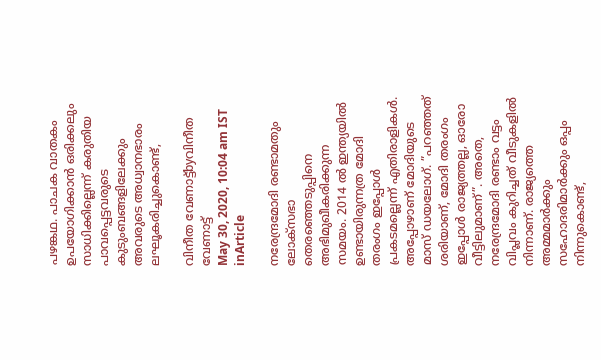പഴങ്കഥ. പാചക വാതകം ഉപയോഗിക്കാന്‍ ഒരിക്കലും സാധിക്കില്ലെന്ന് കരുതിയ പാവപ്പെട്ടവരുടെ കുടുംബങ്ങളിലേക്കും അവരുടെ അധ്വാനഭാരം ലഘൂകരിച്ചുകൊണ്ട്,

വിനീത വേണാട്ട്byവിനീത വേണാട്ട്
May 30, 2020, 10:04 am IST
inArticle

നരേന്ദ്രമോദി രണ്ടാമതും ലോക്സഭാ തെരഞ്ഞെടുപ്പിനെ അഭിമുഖീകരിക്കുന്ന സമയം. 2014 ല്‍ ഇന്ത്യയില്‍ ഉണ്ടായിരുന്നത്ര മോദി തരംഗം ഇപ്പോള്‍ പ്രകടമല്ലെന്ന് എതിരാളികള്‍. അപ്പോഴാണ് മോദിയുടെ മാസ് ഡയലോഗ്. ”പറഞ്ഞത് ശരിയാണ്, മോദി തരംഗം ഇപ്പോള്‍ രാജ്യത്തല്ല, ഓരോ വീട്ടിലുമാണ്”. അതെ, നരേന്ദ്രമോദി രണ്ടാം വട്ടം വിപ്ലവം കുറിച്ചത് വീടുകളില്‍ നിന്നാണ്. രാജ്യത്തെ അമ്മമാര്‍ക്കും സഹോദരിമാര്‍ക്കും ഒപ്പം നിന്നുകൊണ്ട്,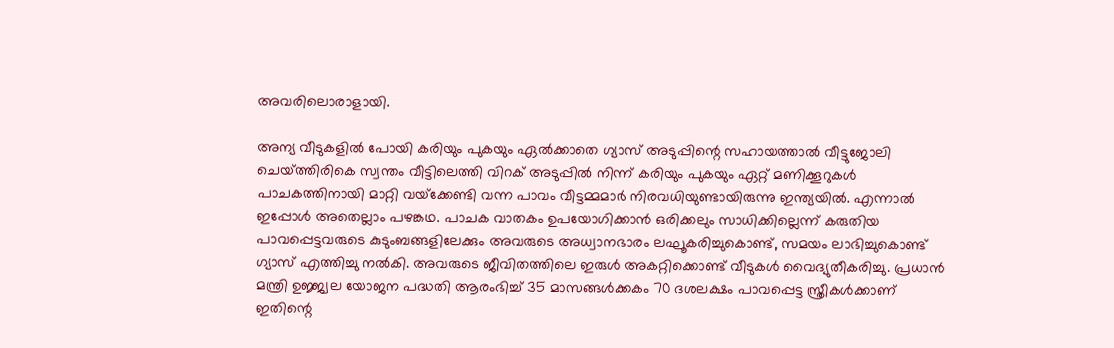അവരിലൊരാളായി.

അന്യ വീടുകളില്‍ പോയി കരിയും പുകയും ഏല്‍ക്കാതെ ഗ്യാസ് അടുപ്പിന്റെ സഹായത്താല്‍ വീട്ടുജോലി ചെയ്‌ത്തിരികെ സ്വന്തം വീട്ടിലെത്തി വിറക് അടുപ്പില്‍ നിന്ന് കരിയും പുകയും ഏറ്റ് മണിക്കൂറുകള്‍ പാചകത്തിനായി മാറ്റി വയ്‌ക്കേണ്ടി വന്ന പാവം വീട്ടമ്മമാര്‍ നിരവധിയുണ്ടായിരുന്നു ഇന്ത്യയില്‍. എന്നാല്‍ ഇപ്പോള്‍ അതെല്ലാം പഴങ്കഥ. പാചക വാതകം ഉപയോഗിക്കാന്‍ ഒരിക്കലും സാധിക്കില്ലെന്ന് കരുതിയ പാവപ്പെട്ടവരുടെ കുടുംബങ്ങളിലേക്കും അവരുടെ അധ്വാനഭാരം ലഘൂകരിച്ചുകൊണ്ട്, സമയം ലാഭിച്ചുകൊണ്ട് ഗ്യാസ് എത്തിച്ചു നല്‍കി. അവരുടെ ജീവിതത്തിലെ ഇരുള്‍ അകറ്റിക്കൊണ്ട് വീടുകള്‍ വൈദ്യുതീകരിച്ചു. പ്രധാന്‍ മന്ത്രി ഉജ്ജ്വല യോജന പദ്ധതി ആരംഭിച്ച് 35 മാസങ്ങള്‍ക്കകം 70 ദശലക്ഷം പാവപ്പെട്ട സ്ത്രീകള്‍ക്കാണ് ഇതിന്റെ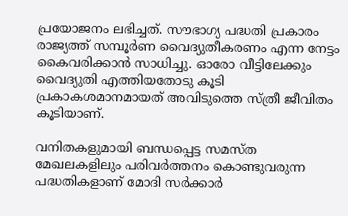പ്രയോജനം ലഭിച്ചത്. സൗഭാഗ്യ പദ്ധതി പ്രകാരം രാജ്യത്ത് സമ്പൂര്‍ണ വൈദ്യുതീകരണം എന്ന നേട്ടം കൈവരിക്കാന്‍ സാധിച്ചു. ഓരോ വീട്ടിലേക്കും വൈദ്യുതി എത്തിയതോടു കൂടി പ്രകാകശമാനമായത് അവിടുത്തെ സ്ത്രീ ജീവിതം കൂടിയാണ്.

വനിതകളുമായി ബന്ധപ്പെട്ട സമസ്ത മേഖലകളിലും പരിവര്‍ത്തനം കൊണ്ടുവരുന്ന പദ്ധതികളാണ് മോദി സര്‍ക്കാര്‍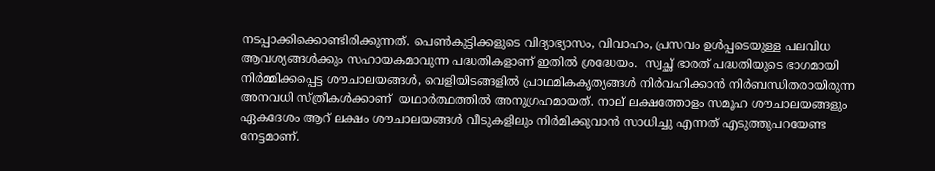നടപ്പാക്കിക്കൊണ്ടിരിക്കുന്നത്. പെണ്‍കുട്ടിക്കളുടെ വിദ്യാഭ്യാസം, വിവാഹം, പ്രസവം ഉള്‍പ്പടെയുള്ള പലവിധ ആവശ്യങ്ങള്‍ക്കും സഹായകമാവുന്ന പദ്ധതികളാണ് ഇതില്‍ ശ്രദ്ധേയം.  സ്വച്ഛ് ഭാരത് പദ്ധതിയുടെ ഭാഗമായി നിര്‍മ്മിക്കപ്പെട്ട ശൗചാലയങ്ങള്‍, വെളിയിടങ്ങളില്‍ പ്രാഥമികകൃത്യങ്ങള്‍ നിര്‍വഹിക്കാന്‍ നിര്‍ബന്ധിതരായിരുന്ന അനവധി സ്ത്രീകള്‍ക്കാണ്  യഥാര്‍ത്ഥത്തില്‍ അനുഗ്രഹമായത്. നാല് ലക്ഷത്തോളം സമൂഹ ശൗചാലയങ്ങളും ഏകദേശം ആറ് ലക്ഷം ശൗചാലയങ്ങള്‍ വീടുകളിലും നിര്‍മിക്കുവാന്‍ സാധിച്ചു എന്നത് എടുത്തുപറയേണ്ട നേട്ടമാണ്.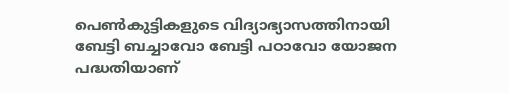പെണ്‍കുട്ടികളുടെ വിദ്യാഭ്യാസത്തിനായി ബേട്ടി ബച്ചാവോ ബേട്ടി പഠാവോ യോജന പദ്ധതിയാണ്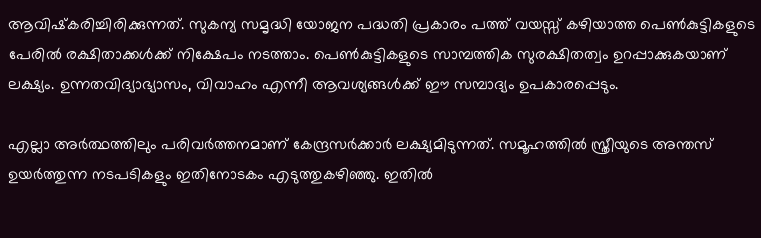ആവിഷ്‌കരിച്ചിരിക്കുന്നത്. സുകന്യ സമൃദ്ധി യോജന പദ്ധതി പ്രകാരം പത്ത് വയസ്സ് കഴിയാത്ത പെണ്‍കുട്ടികളുടെ പേരില്‍ രക്ഷിതാക്കള്‍ക്ക് നിക്ഷേപം നടത്താം. പെണ്‍കുട്ടികളുടെ സാമ്പത്തിക സുരക്ഷിതത്വം ഉറപ്പാക്കുകയാണ് ലക്ഷ്യം. ഉന്നതവിദ്യാഭ്യാസം, വിവാഹം എന്നീ ആവശ്യങ്ങള്‍ക്ക് ഈ സമ്പാദ്യം ഉപകാരപ്പെടും.

എല്ലാ അര്‍ത്ഥത്തിലും പരിവര്‍ത്തനമാണ് കേന്ദ്രസര്‍ക്കാര്‍ ലക്ഷ്യമിടുന്നത്. സമൂഹത്തില്‍ സ്ത്രീയുടെ അന്തസ് ഉയര്‍ത്തുന്ന നടപടികളും ഇതിനോടകം എടുത്തുകഴിഞ്ഞു. ഇതില്‍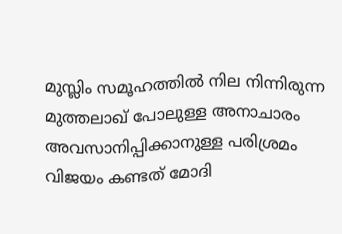മുസ്ലിം സമൂഹത്തില്‍ നില നിന്നിരുന്ന മുത്തലാഖ് പോലുള്ള അനാചാരം അവസാനിപ്പിക്കാനുള്ള പരിശ്രമം വിജയം കണ്ടത് മോദി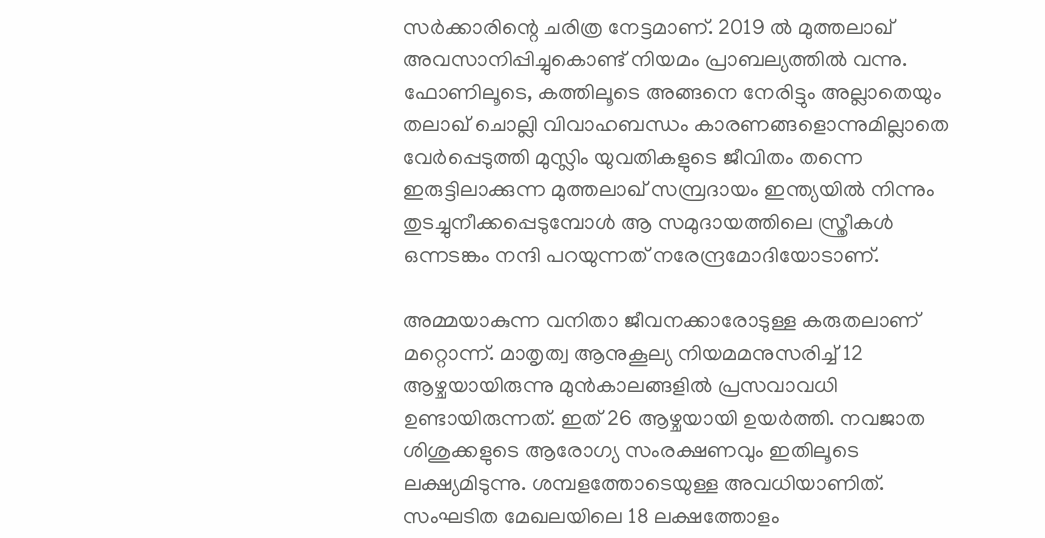സര്‍ക്കാരിന്റെ ചരിത്ര നേട്ടമാണ്. 2019 ല്‍ മുത്തലാഖ് അവസാനിപ്പിച്ചുകൊണ്ട് നിയമം പ്രാബല്യത്തില്‍ വന്നു. ഫോണിലൂടെ, കത്തിലൂടെ അങ്ങനെ നേരിട്ടും അല്ലാതെയും തലാഖ് ചൊല്ലി വിവാഹബന്ധം കാരണങ്ങളൊന്നുമില്ലാതെ വേര്‍പ്പെടുത്തി മുസ്ലിം യുവതികളുടെ ജീവിതം തന്നെ ഇരുട്ടിലാക്കുന്ന മുത്തലാഖ് സമ്പ്രദായം ഇന്ത്യയില്‍ നിന്നും തുടച്ചുനീക്കപ്പെടുമ്പോള്‍ ആ സമുദായത്തിലെ സ്ത്രീകള്‍ ഒന്നടങ്കം നന്ദി പറയുന്നത് നരേന്ദ്രമോദിയോടാണ്.

അമ്മയാകുന്ന വനിതാ ജീവനക്കാരോടുള്ള കരുതലാണ് മറ്റൊന്ന്. മാതൃത്വ ആനുകൂല്യ നിയമമനുസരിച്ച് 12 ആഴ്ചയായിരുന്നു മുന്‍കാലങ്ങളില്‍ പ്രസവാവധി ഉണ്ടായിരുന്നത്. ഇത് 26 ആഴ്ചയായി ഉയര്‍ത്തി. നവജാത ശിശുക്കളുടെ ആരോഗ്യ സംരക്ഷണവും ഇതിലൂടെ ലക്ഷ്യമിടുന്നു. ശമ്പളത്തോടെയുള്ള അവധിയാണിത്. സംഘടിത മേഖലയിലെ 18 ലക്ഷത്തോളം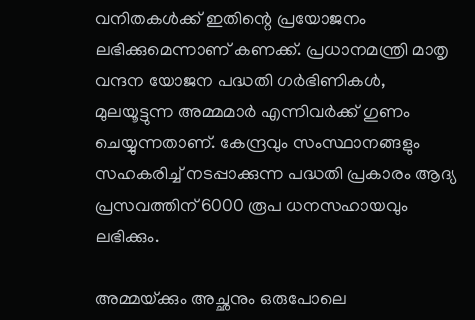വനിതകള്‍ക്ക് ഇതിന്റെ പ്രയോജനം ലഭിക്കുമെന്നാണ് കണക്ക്. പ്രധാനമന്ത്രി മാതൃ വന്ദന യോജന പദ്ധതി ഗര്‍ഭിണികള്‍, മുലയൂട്ടുന്ന അമ്മമാര്‍ എന്നിവര്‍ക്ക് ഗുണം ചെയ്യുന്നതാണ്. കേന്ദ്രവും സംസ്ഥാനങ്ങളും സഹകരിച്ച് നടപ്പാക്കുന്ന പദ്ധതി പ്രകാരം ആദ്യ പ്രസവത്തിന് 6000 രൂപ ധനസഹായവും ലഭിക്കും.

അമ്മയ്‌ക്കും അച്ഛനും ഒരുപോലെ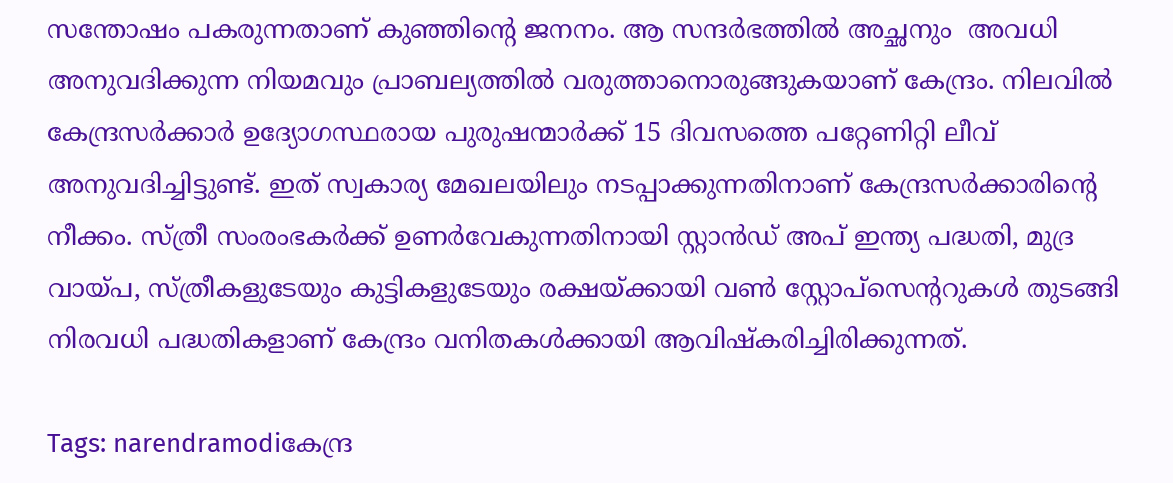സന്തോഷം പകരുന്നതാണ് കുഞ്ഞിന്റെ ജനനം. ആ സന്ദര്‍ഭത്തില്‍ അച്ഛനും  അവധി അനുവദിക്കുന്ന നിയമവും പ്രാബല്യത്തില്‍ വരുത്താനൊരുങ്ങുകയാണ് കേന്ദ്രം. നിലവില്‍ കേന്ദ്രസര്‍ക്കാര്‍ ഉദ്യോഗസ്ഥരായ പുരുഷന്മാര്‍ക്ക് 15 ദിവസത്തെ പറ്റേണിറ്റി ലീവ് അനുവദിച്ചിട്ടുണ്ട്. ഇത് സ്വകാര്യ മേഖലയിലും നടപ്പാക്കുന്നതിനാണ് കേന്ദ്രസര്‍ക്കാരിന്റെ നീക്കം. സ്ത്രീ സംരംഭകര്‍ക്ക് ഉണര്‍വേകുന്നതിനായി സ്റ്റാന്‍ഡ് അപ് ഇന്ത്യ പദ്ധതി, മുദ്ര വായ്‌പ, സ്ത്രീകളുടേയും കുട്ടികളുടേയും രക്ഷയ്‌ക്കായി വണ്‍ സ്റ്റോപ്സെന്ററുകള്‍ തുടങ്ങി നിരവധി പദ്ധതികളാണ് കേന്ദ്രം വനിതകള്‍ക്കായി ആവിഷ്‌കരിച്ചിരിക്കുന്നത്.

Tags: narendramodiകേന്ദ്ര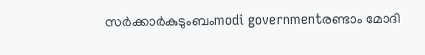സര്‍ക്കാര്‍കുടുംബംmodi governmentരണ്ടാം മോദി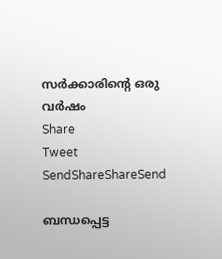സര്‍ക്കാരിന്റെ ഒരു വര്‍ഷം
Share
Tweet
SendShareShareSend

ബന്ധപ്പെട്ട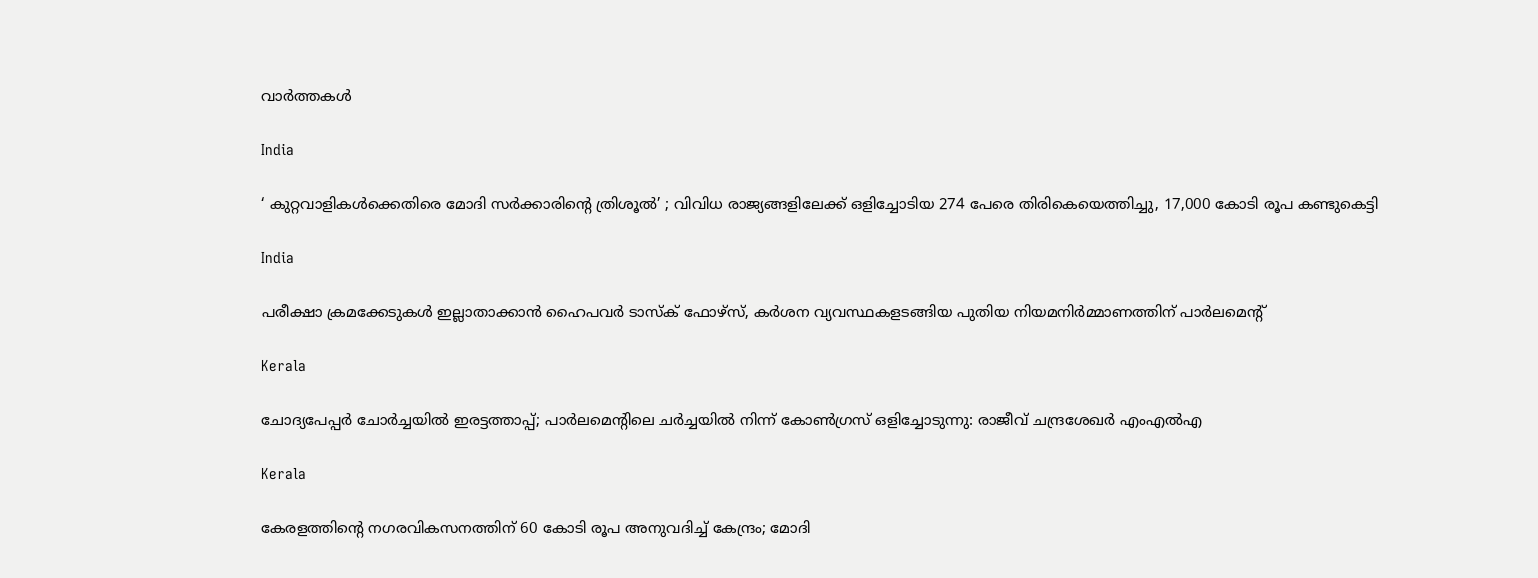വാര്‍ത്തകള്‍

India

‘ കുറ്റവാളികൾക്കെതിരെ മോദി സർക്കാരിന്റെ ത്രിശൂൽ’ ; വിവിധ രാജ്യങ്ങളിലേക്ക് ഒളിച്ചോടിയ 274 പേരെ തിരികെയെത്തിച്ചു, 17,000 കോടി രൂപ കണ്ടുകെട്ടി

India

പരീക്ഷാ ക്രമക്കേടുകള്‍ ഇല്ലാതാക്കാന്‍ ഹൈപവര്‍ ടാസ്‌ക് ഫോഴ്സ്, കര്‍ശന വ്യവസ്ഥകളടങ്ങിയ പുതിയ നിയമനിര്‍മ്മാണത്തിന് പാര്‍ലമെന്റ്

Kerala

ചോദ്യപേപ്പര്‍ ചോര്‍ച്ചയില്‍ ഇരട്ടത്താപ്പ്; പാര്‍ലമെന്റിലെ ചര്‍ച്ചയില്‍ നിന്ന് കോണ്‍ഗ്രസ് ഒളിച്ചോടുന്നു: രാജീവ് ചന്ദ്രശേഖര്‍ എംഎല്‍എ

Kerala

കേരളത്തിന്റെ നഗരവികസനത്തിന് 60 കോടി രൂപ അനുവദിച്ച് കേന്ദ്രം; മോദി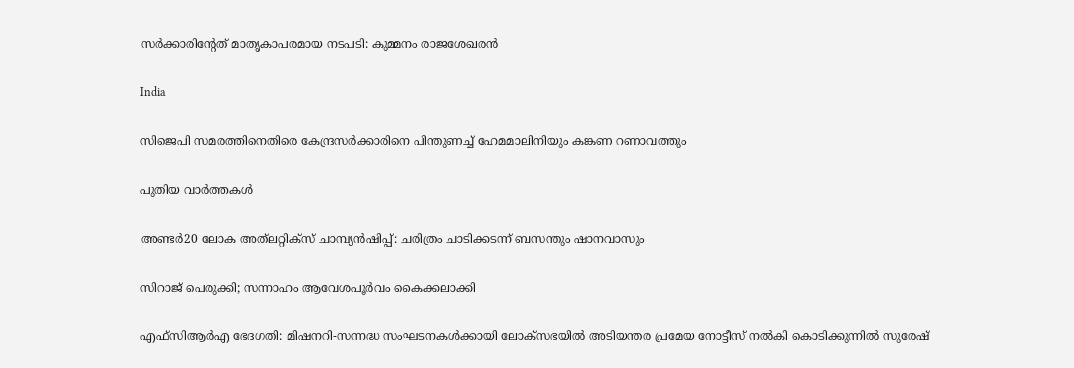സർക്കാരിന്റേത് മാതൃകാപരമായ നടപടി: കുമ്മനം രാജശേഖരൻ

India

സിജെപി സമരത്തിനെതിരെ കേന്ദ്രസര്‍ക്കാരിനെ പിന്തുണച്ച് ഹേമമാലിനിയും കങ്കണ റണാവത്തും

പുതിയ വാര്‍ത്തകള്‍

അണ്ടര്‍20 ലോക അത്‌ലറ്റിക്‌സ് ചാമ്പ്യന്‍ഷിപ്പ്: ചരിത്രം ചാടിക്കടന്ന് ബസന്തും ഷാനവാസും

സിറാജ് പെരുക്കി; സന്നാഹം ആവേശപൂര്‍വം കൈക്കലാക്കി

എഫ്‌സിആർഎ ഭേദഗതി: മിഷനറി-സന്നദ്ധ സംഘടനകൾക്കായി ലോക്‌സഭയിൽ അടിയന്തര പ്രമേയ നോട്ടീസ് നൽകി കൊടിക്കുന്നിൽ സുരേഷ്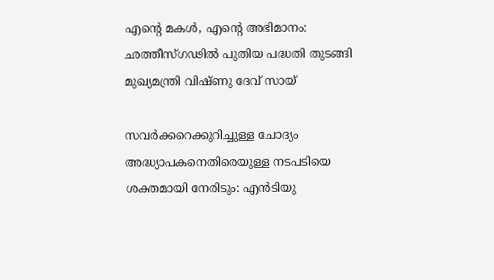എന്റെ മകൾ, എന്റെ അഭിമാനം: ഛത്തീസ്ഗഢിൽ പുതിയ പദ്ധതി തുടങ്ങി മുഖ്യമന്ത്രി വിഷ്ണു ദേവ് സായ്

സവര്‍ക്കറെക്കുറിച്ചുള്ള ചോദ്യം അദ്ധ്യാപകനെതിരെയുള്ള നടപടിയെ ശക്തമായി നേരിടും: എന്‍ടിയു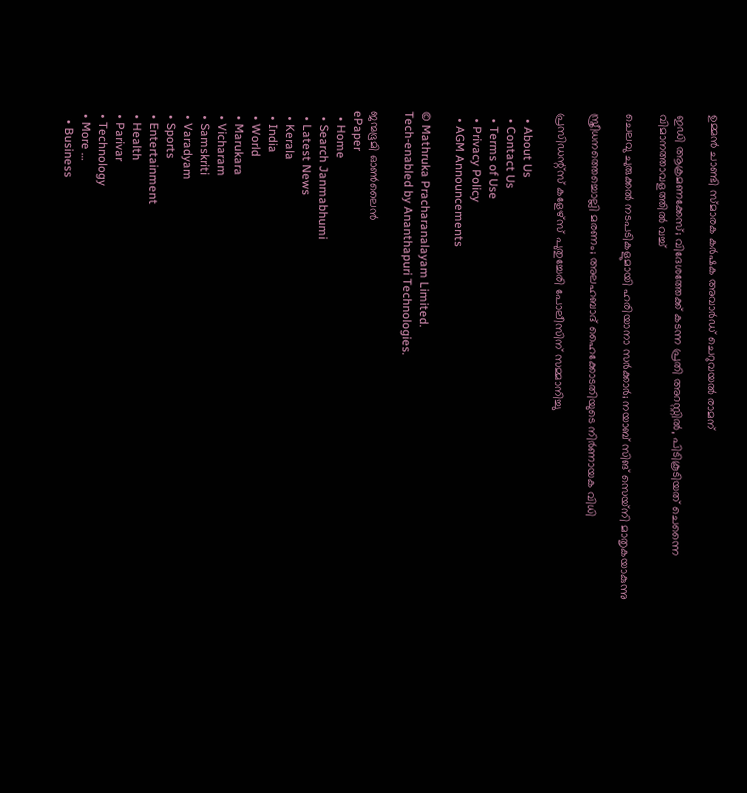ഉമ്മന്‍ ചാണ്ടി സ്മാരക കര്‍ഷക അവാര്‍ഡ് ചെറുവയല്‍ രാമന്

ഇഡി ആക്രമണക്കേസ്; വിദേശത്തേക്ക് കടന്ന പ്രതി അറസ്റ്റിൽ, പിടികൂടിയത് ചെന്നൈ വിമാനത്താവളത്തിൽ വച്ച്

ചെലവു ചുരുക്കൽ നടപടികളുമായി ഹരിയാനാ സർക്കാർ; നയാബ് സിങ് സെയ്‌നി മാതൃകയാകുന്നു

സ്ത്രീധനത്തെച്ചൊല്ലി മരണം; അലഹബാദ് ഹൈക്കോടതിയുടെ നിര്‍ണായക വിധി

പ്രസിഡന്റ്സ് കളേഴ്‌സ് പുതുച്ചേരി പോലീസിന് സമ്മാനിച്ചു

  • About Us
  • Contact Us
  • Terms of Use
  • Privacy Policy
  • AGM Announcements

© Mathruka Pracharanalayam Limited.
Tech-enabled by Ananthapuri Technologies.

ജന്മഭൂമി ഓണ്‍ലൈന്‍
ePaper
  • Home
  • Search Janmabhumi
  • Latest News
  • Kerala
  • India
  • World
  • Marukara
  • Vicharam
  • Samskriti
  • Varadyam
  • Sports
  • Entertainment
  • Health
  • Parivar
  • Technology
  • More …
    • Business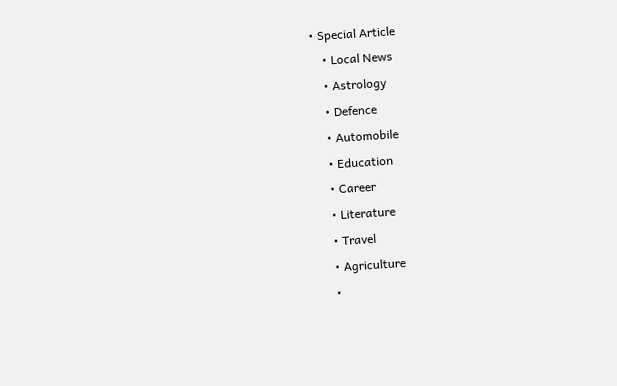• Special Article
    • Local News
    • Astrology
    • Defence
    • Automobile
    • Education
    • Career
    • Literature
    • Travel
    • Agriculture
    •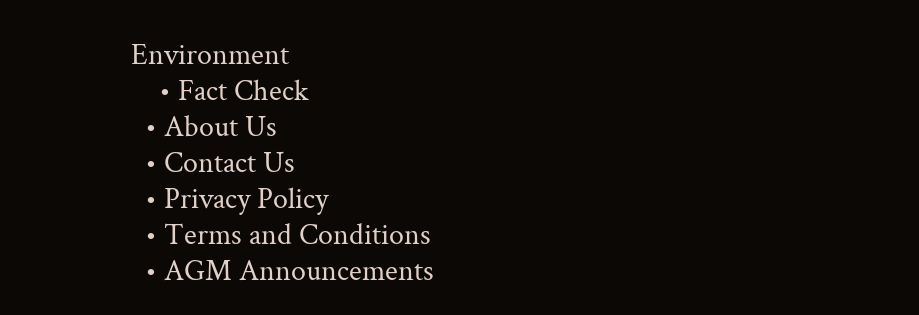Environment
    • Fact Check
  • About Us
  • Contact Us
  • Privacy Policy
  • Terms and Conditions
  • AGM Announcements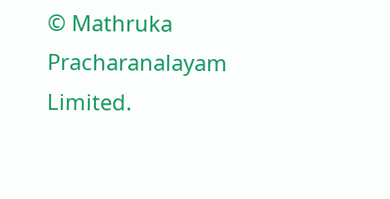© Mathruka Pracharanalayam Limited.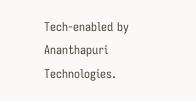Tech-enabled by Ananthapuri Technologies.